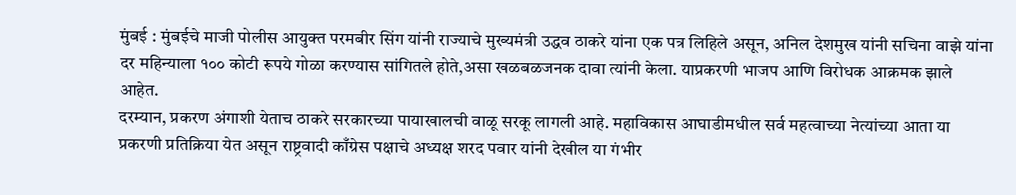मुंबई : मुंबईचे माजी पोलीस आयुक्त परमबीर सिंग यांनी राज्याचे मुख्यमंत्री उद्धव ठाकरे यांना एक पत्र लिहिले असून, अनिल देशमुख यांनी सचिना वाझे यांना दर महिन्याला १०० कोटी रूपये गोळा करण्यास सांगितले होते,असा खळबळजनक दावा त्यांनी केला. याप्रकरणी भाजप आणि विरोधक आक्रमक झाले आहेत.
दरम्यान, प्रकरण अंगाशी येताच ठाकरे सरकारच्या पायाखालची वाळू सरकू लागली आहे. महाविकास आघाडीमधील सर्व महत्वाच्या नेत्यांच्या आता या प्रकरणी प्रतिक्रिया येत असून राष्ट्रवादी काँग्रेस पक्षाचे अध्यक्ष शरद पवार यांनी देखील या गंभीर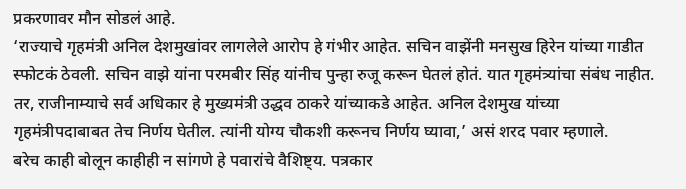प्रकरणावर मौन सोडलं आहे.
‘राज्याचे गृहमंत्री अनिल देशमुखांवर लागलेले आरोप हे गंभीर आहेत. सचिन वाझेंनी मनसुख हिरेन यांच्या गाडीत स्फोटकं ठेवली. सचिन वाझे यांना परमबीर सिंह यांनीच पुन्हा रुजू करून घेतलं होतं. यात गृहमंत्र्यांचा संबंध नाहीत. तर, राजीनाम्याचे सर्व अधिकार हे मुख्यमंत्री उद्धव ठाकरे यांच्याकडे आहेत. अनिल देशमुख यांच्या गृहमंत्रीपदाबाबत तेच निर्णय घेतील. त्यांनी योग्य चौकशी करूनच निर्णय घ्यावा,’ असं शरद पवार म्हणाले.
बरेच काही बोलून काहीही न सांगणे हे पवारांचे वैशिष्ट्य. पत्रकार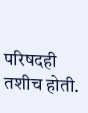परिषदही तशीच होती.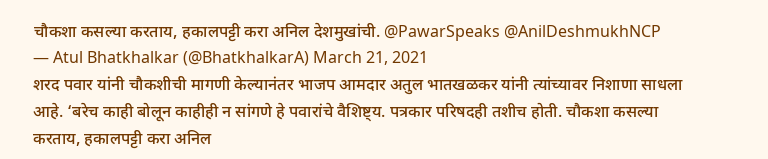चौकशा कसल्या करताय, हकालपट्टी करा अनिल देशमुखांची. @PawarSpeaks @AnilDeshmukhNCP
— Atul Bhatkhalkar (@BhatkhalkarA) March 21, 2021
शरद पवार यांनी चौकशीची मागणी केल्यानंतर भाजप आमदार अतुल भातखळकर यांनी त्यांच्यावर निशाणा साधला आहे. ‘बरेच काही बोलून काहीही न सांगणे हे पवारांचे वैशिष्ट्य. पत्रकार परिषदही तशीच होती. चौकशा कसल्या करताय, हकालपट्टी करा अनिल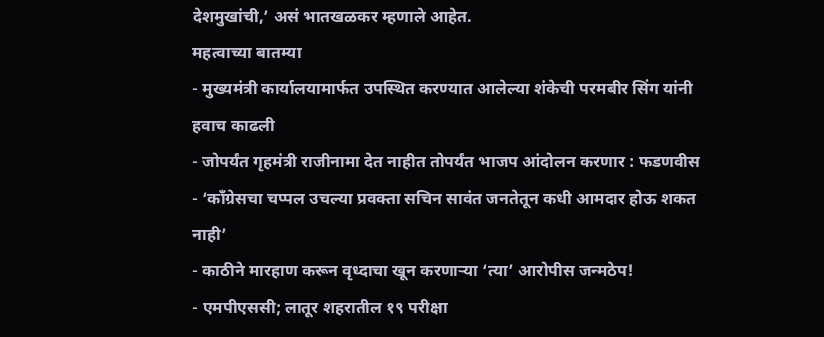देशमुखांची,’ असं भातखळकर म्हणाले आहेत.
महत्वाच्या बातम्या
- मुख्यमंत्री कार्यालयामार्फत उपस्थित करण्यात आलेल्या शंकेची परमबीर सिंग यांनी हवाच काढली
- जोपर्यंत गृहमंत्री राजीनामा देत नाहीत तोपर्यंत भाजप आंदोलन करणार : फडणवीस
- ‘काँग्रेसचा चप्पल उचल्या प्रवक्ता सचिन सावंत जनतेतून कधी आमदार होऊ शकत नाही’
- काठीने मारहाण करून वृध्दाचा खून करणाऱ्या ‘त्या’ आरोपीस जन्मठेप!
- एमपीएससी; लातूर शहरातील १९ परीक्षा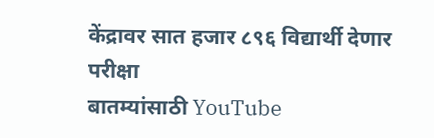केंद्रावर सात हजार ८९६ विद्यार्थी देणार परीक्षा
बातम्यांसाठी YouTube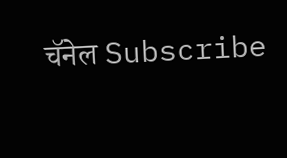चॅनेल Subscribe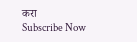करा
Subscribe Now